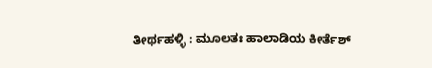ತೀರ್ಥಹಳ್ಳಿ : ಮೂಲತಃ ಹಾಲಾಡಿಯ ಕೀರ್ತೆಶ್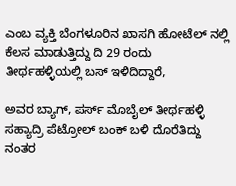ಎಂಬ ವ್ಯಕ್ತಿ ಬೆಂಗಳೂರಿನ ಖಾಸಗಿ ಹೋಟೆಲ್ ನಲ್ಲಿ ಕೆಲಸ ಮಾಡುತ್ತಿದ್ದು ದಿ 29 ರಂದು ತೀರ್ಥಹಳ್ಳಿಯಲ್ಲಿ ಬಸ್ ಇಳಿದಿದ್ದಾರೆ,

ಅವರ ಬ್ಯಾಗ್, ಪರ್ಸ್ ಮೊಬೈಲ್ ತೀರ್ಥಹಳ್ಳಿ ಸಹ್ಯಾದ್ರಿ ಪೆಟ್ರೋಲ್ ಬಂಕ್ ಬಳಿ ದೊರೆತಿದ್ದು ನಂತರ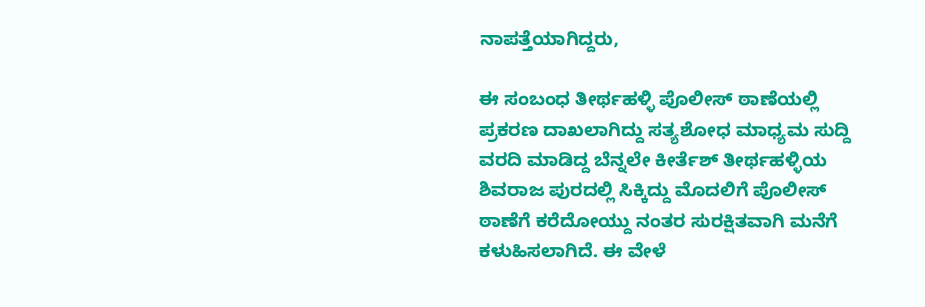ನಾಪತ್ತೆಯಾಗಿದ್ದರು,

ಈ ಸಂಬಂಧ ತೀರ್ಥಹಳ್ಳಿ ಪೊಲೀಸ್ ಠಾಣೆಯಲ್ಲಿ ಪ್ರಕರಣ ದಾಖಲಾಗಿದ್ದು ಸತ್ಯಶೋಧ ಮಾಧ್ಯಮ ಸುದ್ದಿ ವರದಿ ಮಾಡಿದ್ದ ಬೆನ್ನಲೇ ಕೀರ್ತೆಶ್ ತೀರ್ಥಹಳ್ಳಿಯ ಶಿವರಾಜ ಪುರದಲ್ಲಿ ಸಿಕ್ಕಿದ್ದು ಮೊದಲಿಗೆ ಪೊಲೀಸ್ ಠಾಣೆಗೆ ಕರೆದೋಯ್ದು ನಂತರ ಸುರಕ್ಷಿತವಾಗಿ ಮನೆಗೆ ಕಳುಹಿಸಲಾಗಿದೆ. ಈ ವೇಳೆ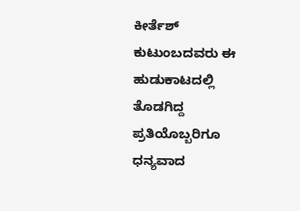ಕೀರ್ತೆಶ್ ಕುಟುಂಬದವರು ಈ ಹುಡುಕಾಟದಲ್ಲಿ ತೊಡಗಿದ್ದ ಪ್ರತಿಯೊಬ್ಬರಿಗೂ ಧನ್ಯವಾದ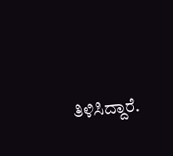ತಿಳಿಸಿದ್ದಾರೆ.